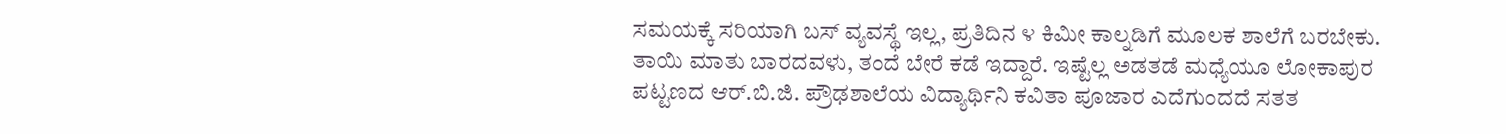ಸಮಯಕ್ಕೆ ಸರಿಯಾಗಿ ಬಸ್ ವ್ಯವಸ್ಥೆ ಇಲ್ಲ, ಪ್ರತಿದಿನ ೪ ಕಿಮೀ ಕಾಲ್ನಡಿಗೆ ಮೂಲಕ ಶಾಲೆಗೆ ಬರಬೇಕು. ತಾಯಿ ಮಾತು ಬಾರದವಳು, ತಂದೆ ಬೇರೆ ಕಡೆ ಇದ್ದಾರೆ. ಇಷ್ಟೆಲ್ಲ ಅಡತಡೆ ಮಧ್ಯೆಯೂ ಲೋಕಾಪುರ ಪಟ್ಟಣದ ಆರ್.ಬಿ.ಜಿ. ಪ್ರೌಢಶಾಲೆಯ ವಿದ್ಯಾರ್ಥಿನಿ ಕವಿತಾ ಪೂಜಾರ ಎದೆಗುಂದದೆ ಸತತ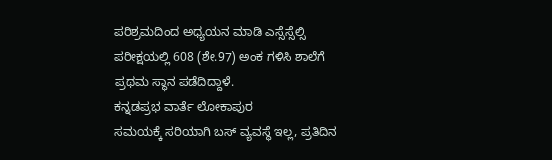ಪರಿಶ್ರಮದಿಂದ ಅಧ್ಯಯನ ಮಾಡಿ ಎಸ್ಸೆಸ್ಸೆಲ್ಸಿ ಪರೀಕ್ಷಯಲ್ಲಿ 608 (ಶೇ.97) ಅಂಕ ಗಳಿಸಿ ಶಾಲೆಗೆ ಪ್ರಥಮ ಸ್ಥಾನ ಪಡೆದಿದ್ದಾಳೆ.
ಕನ್ನಡಪ್ರಭ ವಾರ್ತೆ ಲೋಕಾಪುರ
ಸಮಯಕ್ಕೆ ಸರಿಯಾಗಿ ಬಸ್ ವ್ಯವಸ್ಥೆ ಇಲ್ಲ, ಪ್ರತಿದಿನ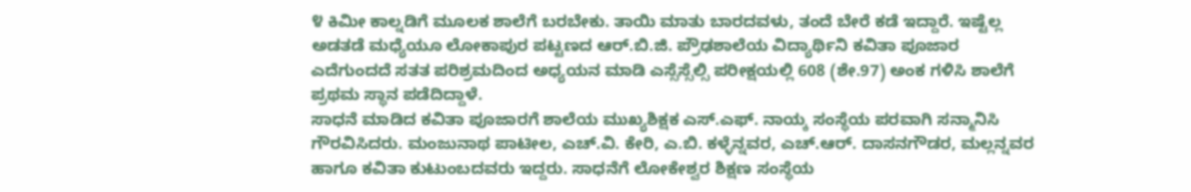೪ ಕಿಮೀ ಕಾಲ್ನಡಿಗೆ ಮೂಲಕ ಶಾಲೆಗೆ ಬರಬೇಕು. ತಾಯಿ ಮಾತು ಬಾರದವಳು, ತಂದೆ ಬೇರೆ ಕಡೆ ಇದ್ದಾರೆ. ಇಷ್ಟೆಲ್ಲ ಅಡತಡೆ ಮಧ್ಯೆಯೂ ಲೋಕಾಪುರ ಪಟ್ಟಣದ ಆರ್.ಬಿ.ಜಿ. ಪ್ರೌಢಶಾಲೆಯ ವಿದ್ಯಾರ್ಥಿನಿ ಕವಿತಾ ಪೂಜಾರ ಎದೆಗುಂದದೆ ಸತತ ಪರಿಶ್ರಮದಿಂದ ಅಧ್ಯಯನ ಮಾಡಿ ಎಸ್ಸೆಸ್ಸೆಲ್ಸಿ ಪರೀಕ್ಷಯಲ್ಲಿ 608 (ಶೇ.97) ಅಂಕ ಗಳಿಸಿ ಶಾಲೆಗೆ ಪ್ರಥಮ ಸ್ಥಾನ ಪಡೆದಿದ್ದಾಳೆ.
ಸಾಧನೆ ಮಾಡಿದ ಕವಿತಾ ಪೂಜಾರಗೆ ಶಾಲೆಯ ಮುಖ್ಯಶಿಕ್ಷಕ ಎಸ್.ಎಫ್. ನಾಯ್ಕ ಸಂಸ್ಥೆಯ ಪರವಾಗಿ ಸನ್ಮಾನಿಸಿ ಗೌರವಿಸಿದರು. ಮಂಜುನಾಥ ಪಾಟೀಲ, ಎಚ್.ವಿ. ಕೇರಿ, ಎ.ಬಿ. ಕಳ್ಳೆನ್ನವರ, ಎಚ್.ಆರ್. ದಾಸನಗೌಡರ, ಮಲ್ಲನ್ನವರ ಹಾಗೂ ಕವಿತಾ ಕುಟುಂಬದವರು ಇದ್ದರು. ಸಾಧನೆಗೆ ಲೋಕೇಶ್ವರ ಶಿಕ್ಷಣ ಸಂಸ್ಥೆಯ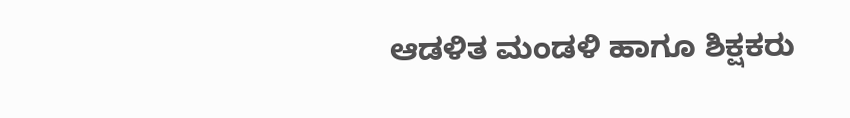ಆಡಳಿತ ಮಂಡಳಿ ಹಾಗೂ ಶಿಕ್ಷಕರು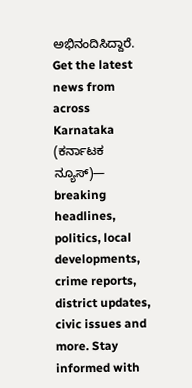ಅಭಿನಂದಿಸಿದ್ದಾರೆ.
Get the latest news from across Karnataka (ಕರ್ನಾಟಕ ನ್ಯೂಸ್)— breaking headlines, politics, local developments, crime reports, district updates, civic issues and more. Stay informed with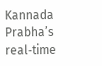Kannada Prabha’s real‑time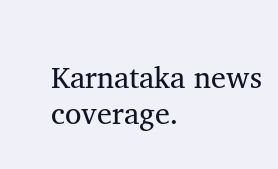Karnataka news coverage.